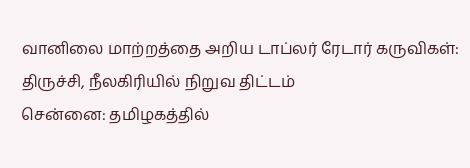வானிலை மாற்றத்தை அறிய டாப்லர் ரேடார் கருவிகள்: திருச்சி, நீலகிரியில் நிறுவ திட்டம்
சென்னை: தமிழகத்தில்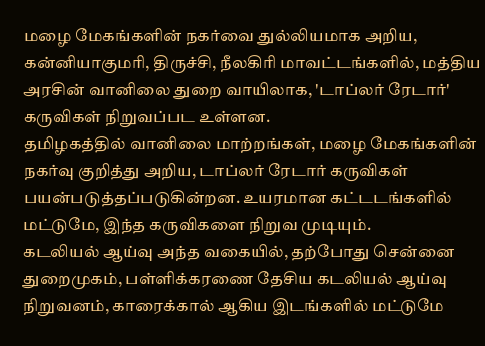மழை மேகங்களின் நகர்வை துல்லியமாக அறிய, கன்னியாகுமரி, திருச்சி, நீலகிரி மாவட்டங்களில், மத்திய அரசின் வானிலை துறை வாயிலாக, 'டாப்லர் ரேடார்' கருவிகள் நிறுவப்பட உள்ளன.
தமிழகத்தில் வானிலை மாற்றங்கள், மழை மேகங்களின் நகர்வு குறித்து அறிய, டாப்லர் ரேடார் கருவிகள் பயன்படுத்தப்படுகின்றன. உயரமான கட்டடங்களில் மட்டுமே, இந்த கருவிகளை நிறுவ முடியும்.
கடலியல் ஆய்வு அந்த வகையில், தற்போது சென்னை துறைமுகம், பள்ளிக்கரணை தேசிய கடலியல் ஆய்வு நிறுவனம், காரைக்கால் ஆகிய இடங்களில் மட்டுமே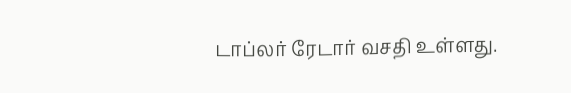டாப்லர் ரேடார் வசதி உள்ளது.